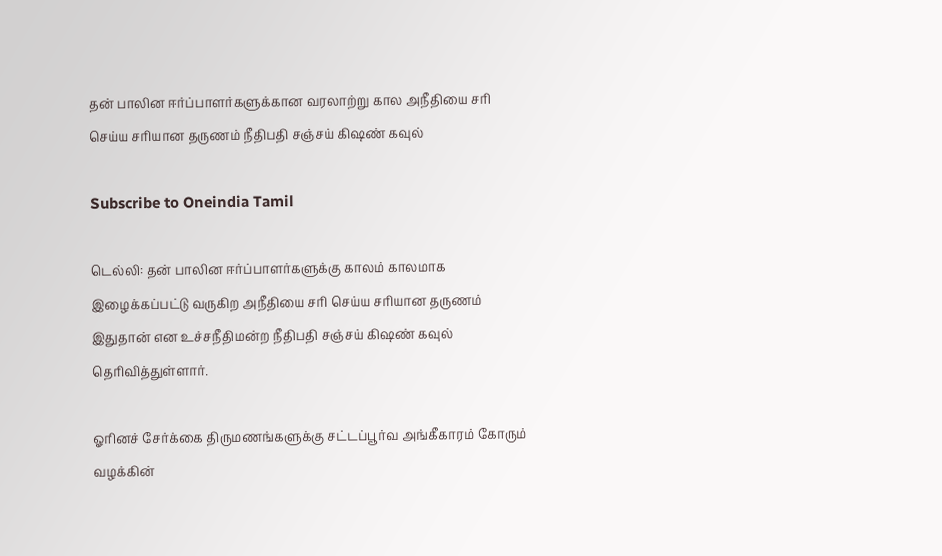தன் பாலின ஈர்ப்பாளர்களுக்கான வரலாற்று கால அநீதியை சரி செய்ய சரியான தருணம் நீதிபதி சஞ்சய் கிஷண் கவுல்

Subscribe to Oneindia Tamil

டெல்லி: தன் பாலின ஈர்ப்பாளர்களுக்கு காலம் காலமாக இழைக்கப்பட்டு வருகிற அநீதியை சரி செய்ய சரியான தருணம் இதுதான் என உச்சநீதிமன்ற நீதிபதி சஞ்சய் கிஷண் கவுல் தெரிவித்துள்ளார்.

ஓரினச் சேர்க்கை திருமணங்களுக்கு சட்டப்பூர்வ அங்கீகாரம் கோரும் வழக்கின்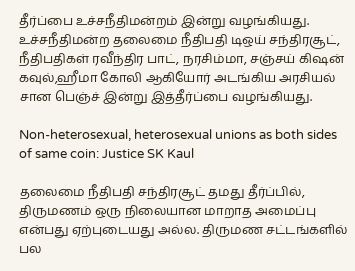தீர்ப்பை உச்சநீதிமன்றம் இன்று வழங்கியது. உச்சநீதிமன்ற தலைமை நீதிபதி டிஒய் சந்திரசூட், நீதிபதிகள் ரவீந்திர பாட், நரசிம்மா, சஞ்சய் கிஷன் கவுல்,ஹீமா கோலி ஆகியோர் அடங்கிய அரசியல் சான பெஞ்ச் இன்று இத்தீர்ப்பை வழங்கியது.

Non-heterosexual, heterosexual unions as both sides of same coin: Justice SK Kaul

தலைமை நீதிபதி சந்திரசூட் தமது தீர்ப்பில், திருமணம் ஒரு நிலையான மாறாத அமைப்பு என்பது ஏற்புடையது அல்ல. திருமண சட்டங்களில் பல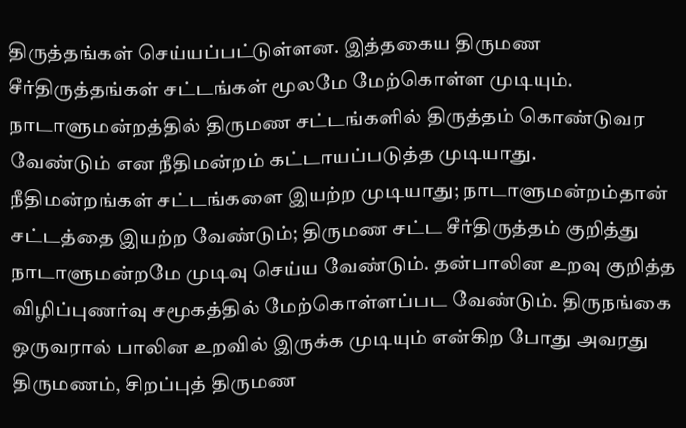திருத்தங்கள் செய்யப்பட்டுள்ளன. இத்தகைய திருமண சீர்திருத்தங்கள் சட்டங்கள் மூலமே மேற்கொள்ள முடியும். நாடாளுமன்றத்தில் திருமண சட்டங்களில் திருத்தம் கொண்டுவர வேண்டும் என நீதிமன்றம் கட்டாயப்படுத்த முடியாது. நீதிமன்றங்கள் சட்டங்களை இயற்ற முடியாது; நாடாளுமன்றம்தான் சட்டத்தை இயற்ற வேண்டும்; திருமண சட்ட சீர்திருத்தம் குறித்து நாடாளுமன்றமே முடிவு செய்ய வேண்டும். தன்பாலின உறவு குறித்த விழிப்புணர்வு சமூகத்தில் மேற்கொள்ளப்பட வேண்டும். திருநங்கை ஒருவரால் பாலின உறவில் இருக்க முடியும் என்கிற போது அவரது திருமணம், சிறப்புத் திருமண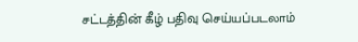சட்டத்தின் கீழ் பதிவு செய்யப்படலாம்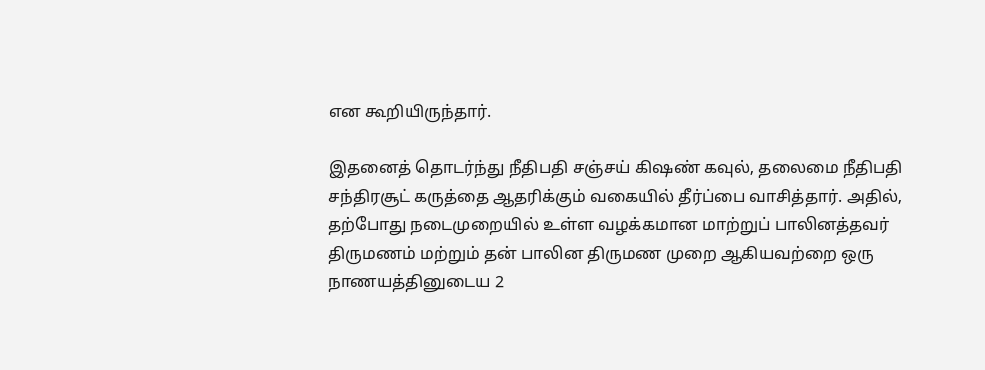என கூறியிருந்தார்.

இதனைத் தொடர்ந்து நீதிபதி சஞ்சய் கிஷண் கவுல், தலைமை நீதிபதி சந்திரசூட் கருத்தை ஆதரிக்கும் வகையில் தீர்ப்பை வாசித்தார். அதில், தற்போது நடைமுறையில் உள்ள வழக்கமான மாற்றுப் பாலினத்தவர் திருமணம் மற்றும் தன் பாலின திருமண முறை ஆகியவற்றை ஒரு நாணயத்தினுடைய 2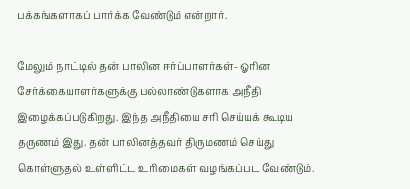பக்கங்களாகப் பார்க்க வேண்டும் என்றார்.

மேலும் நாட்டில் தன் பாலின ஈர்ப்பாளர்கள்- ஓரின சேர்க்கையாளர்களுக்கு பல்லாண்டுகளாக அநீதி இழைக்கப்படுகிறது. இந்த அநீதியை சரி செய்யக் கூடிய தருணம் இது. தன் பாலினத்தவர் திருமணம் செய்து கொள்ளுதல் உள்ளிட்ட உரிமைகள் வழங்கப்பட வேண்டும்.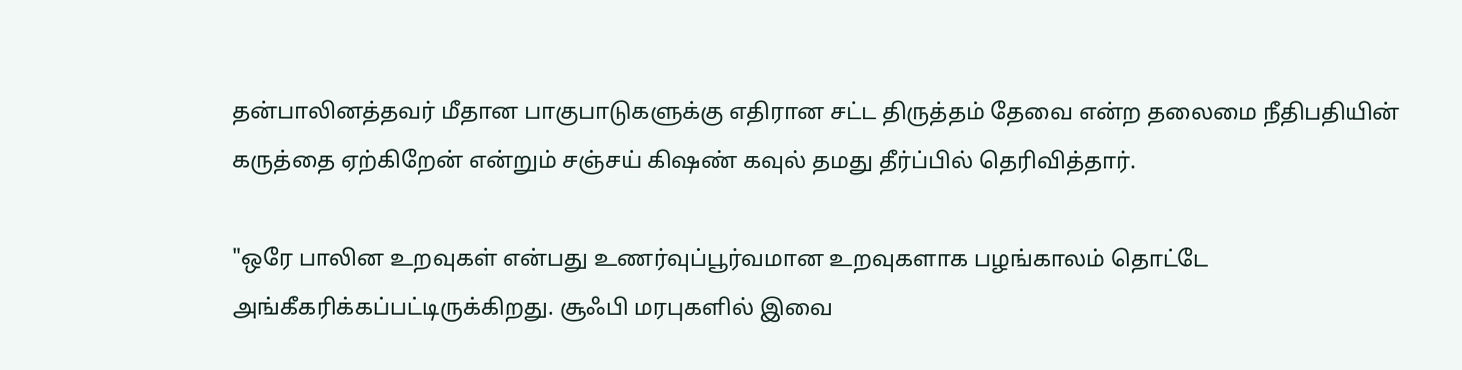தன்பாலினத்தவர் மீதான பாகுபாடுகளுக்கு எதிரான சட்ட திருத்தம் தேவை என்ற தலைமை நீதிபதியின் கருத்தை ஏற்கிறேன் என்றும் சஞ்சய் கிஷண் கவுல் தமது தீர்ப்பில் தெரிவித்தார்.

"ஒரே பாலின உறவுகள் என்பது உணர்வுப்பூர்வமான உறவுகளாக பழங்காலம் தொட்டே அங்கீகரிக்கப்பட்டிருக்கிறது. சூஃபி மரபுகளில் இவை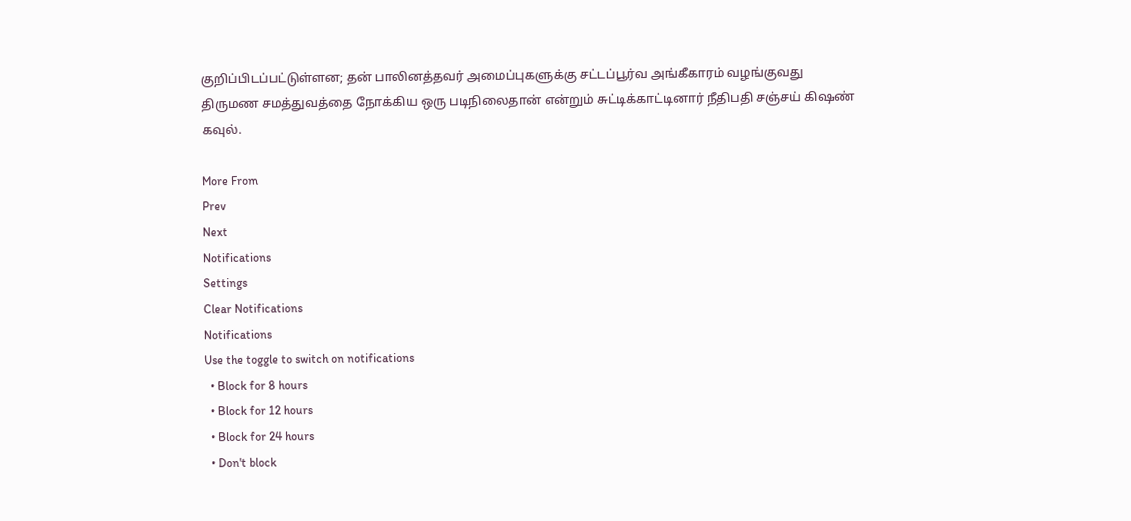குறிப்பிடப்பட்டுள்ளன; தன் பாலினத்தவர் அமைப்புகளுக்கு சட்டப்பூர்வ அங்கீகாரம் வழங்குவது திருமண சமத்துவத்தை நோக்கிய ஒரு படிநிலைதான் என்றும் சுட்டிக்காட்டினார் நீதிபதி சஞ்சய் கிஷண் கவுல்.

More From
Prev
Next
Notifications
Settings
Clear Notifications
Notifications
Use the toggle to switch on notifications
  • Block for 8 hours
  • Block for 12 hours
  • Block for 24 hours
  • Don't block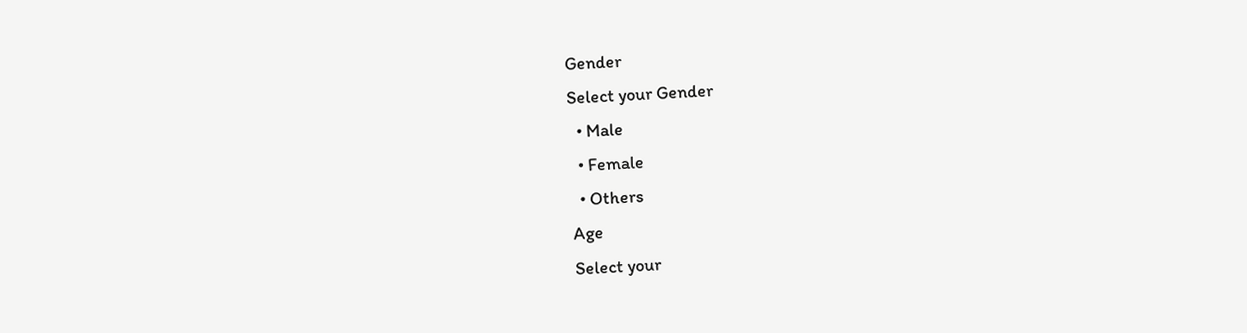Gender
Select your Gender
  • Male
  • Female
  • Others
Age
Select your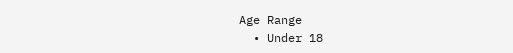Age Range
  • Under 18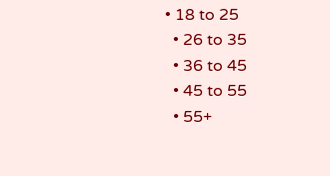• 18 to 25
  • 26 to 35
  • 36 to 45
  • 45 to 55
  • 55+